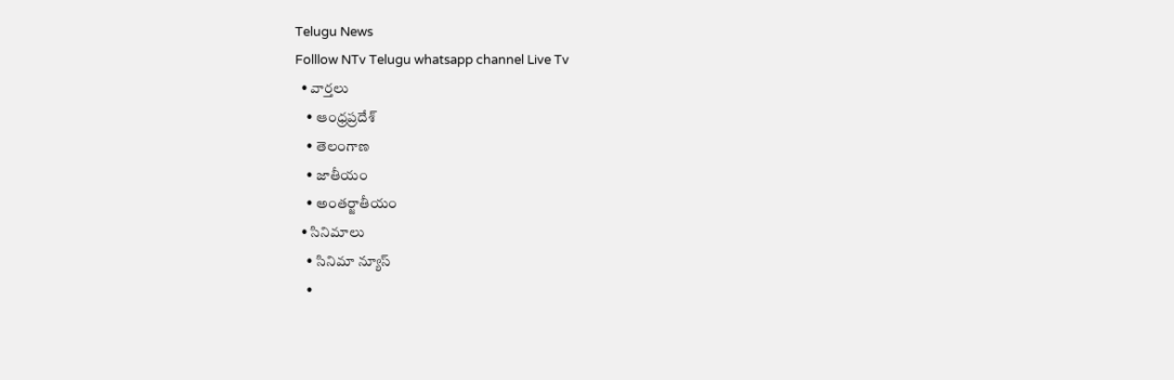Telugu News
Folllow NTv Telugu whatsapp channel Live Tv
  • వార్తలు
    • ఆంధ్రప్రదేశ్
    • తెలంగాణ
    • జాతీయం
    • అంతర్జాతీయం
  • సినిమాలు
    • సినిమా న్యూస్
    •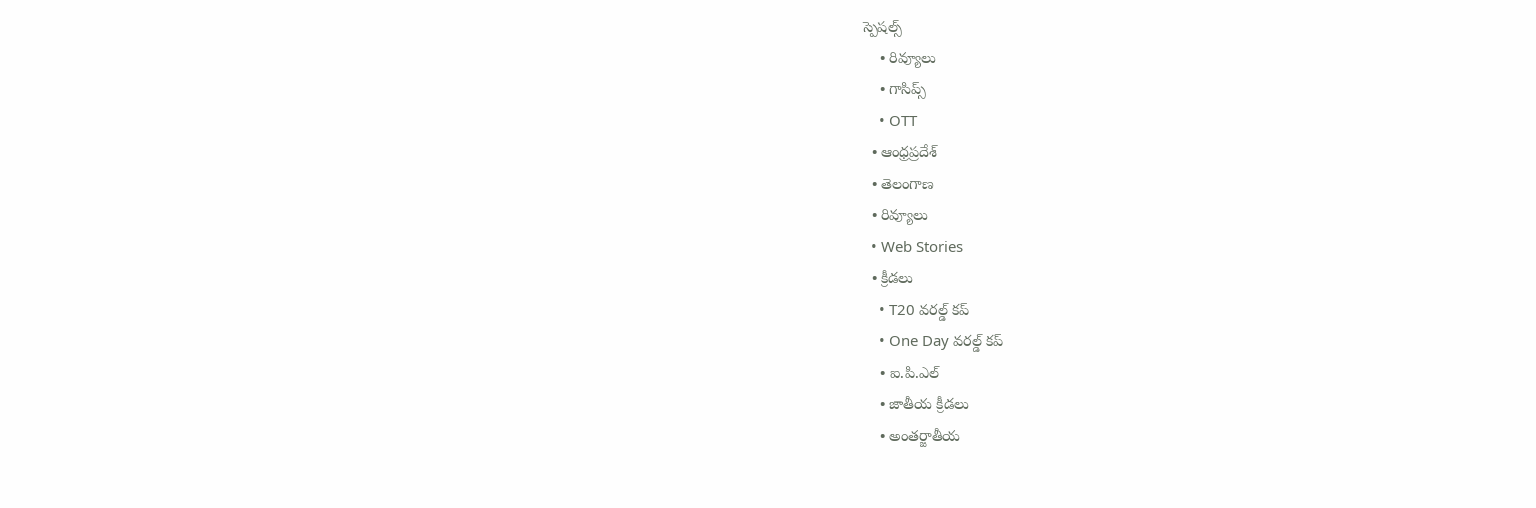స్పెషల్స్
    • రివ్యూలు
    • గాసిప్స్
    • OTT
  • ఆంధ్రప్రదేశ్
  • తెలంగాణ
  • రివ్యూలు
  • Web Stories
  • క్రీడలు
    • T20 వరల్డ్ కప్
    • One Day వరల్డ్ కప్
    • ఐ.పి.ఎల్
    • జాతీయ క్రీడలు
    • అంతర్జాతీయ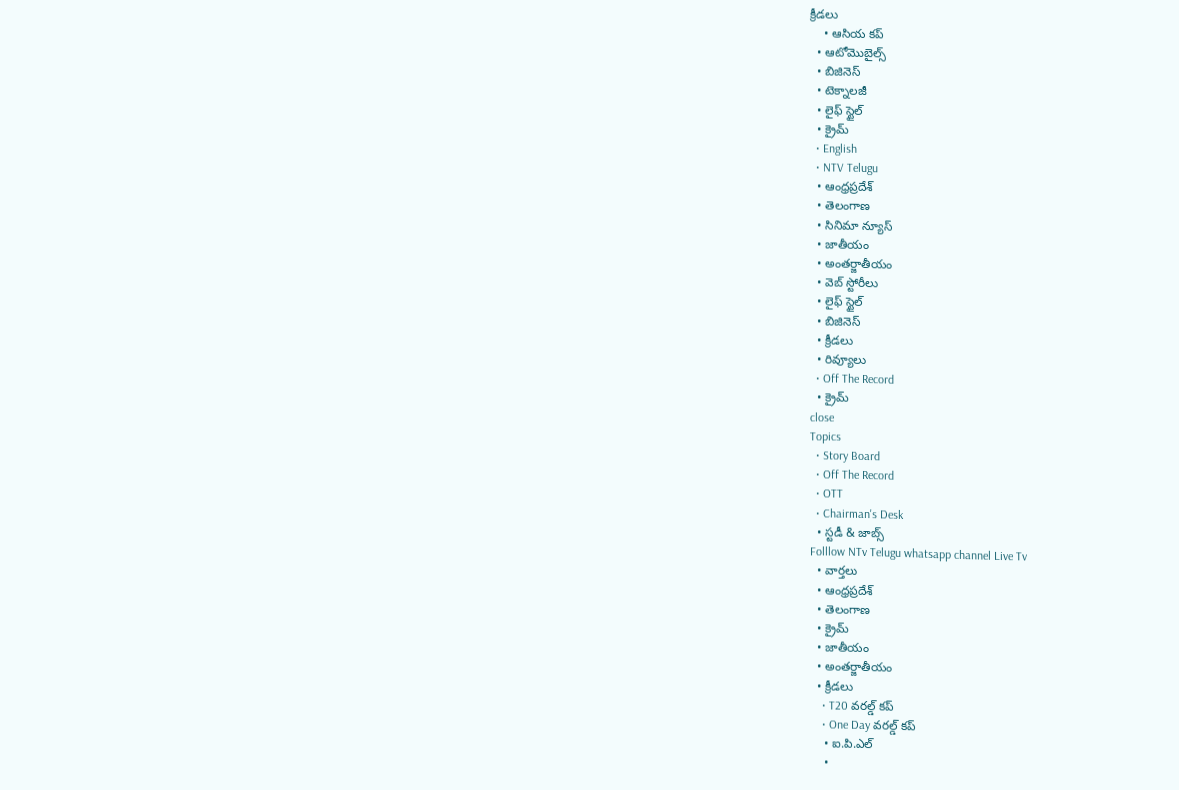క్రీడలు
    • ఆసియ కప్
  • ఆటోమొబైల్స్
  • బిజినెస్‌
  • టెక్నాలజీ
  • లైఫ్ స్టైల్
  • క్రైమ్
  • English
  • NTV Telugu
  • ఆంధ్రప్రదేశ్
  • తెలంగాణ
  • సినిమా న్యూస్
  • జాతీయం
  • అంతర్జాతీయం
  • వెబ్ స్టోరీలు
  • లైఫ్ స్టైల్
  • బిజినెస్‌
  • క్రీడలు
  • రివ్యూలు
  • Off The Record
  • క్రైమ్
close
Topics
  • Story Board
  • Off The Record
  • OTT
  • Chairman's Desk
  • స్టడీ & జాబ్స్
Folllow NTv Telugu whatsapp channel Live Tv
  • వార్తలు
  • ఆంధ్రప్రదేశ్
  • తెలంగాణ
  • క్రైమ్
  • జాతీయం
  • అంతర్జాతీయం
  • క్రీడలు
    • T20 వరల్డ్ కప్
    • One Day వరల్డ్ కప్
    • ఐ.పి.ఎల్
    •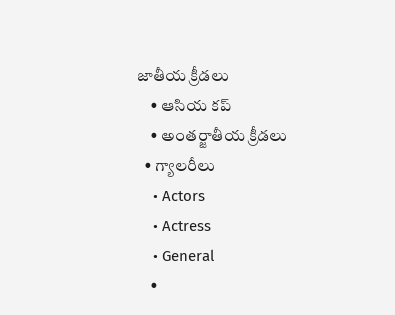జాతీయ క్రీడలు
    • ఆసియ కప్
    • అంతర్జాతీయ క్రీడలు
  • గ్యాలరీలు
    • Actors
    • Actress
    • General
    •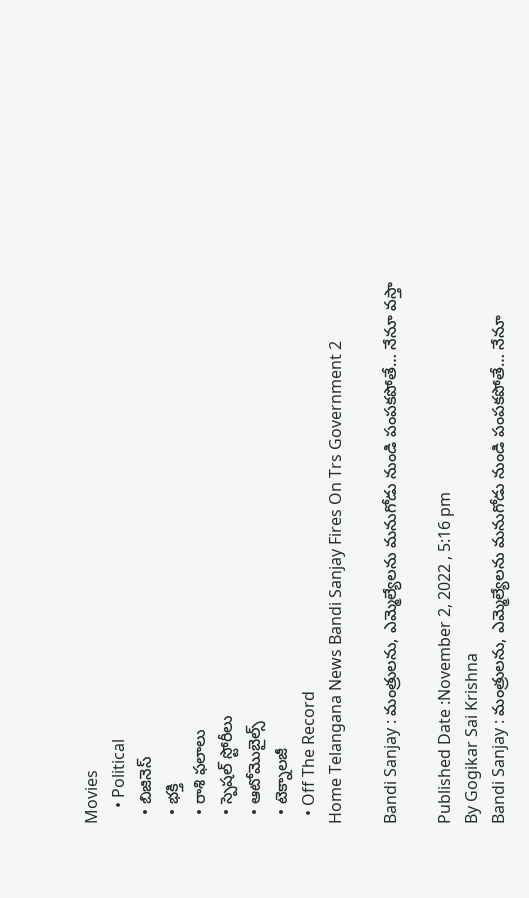Movies
    • Political
  • బిజినెస్‌
  • భక్తి
  • రాశి ఫలాలు
  • స్పెషల్‌ స్టోరీలు
  • ఆటోమొబైల్స్
  • టెక్నాలజీ
  • Off The Record
Home Telangana News Bandi Sanjay Fires On Trs Government 2

Bandi Sanjay : మంత్రులను, ఎమ్మెల్యేలను మనుగోడు నుండి పంపకపోతే… నేనూ వస్తా

Published Date :November 2, 2022 , 5:16 pm
By Gogikar Sai Krishna
Bandi Sanjay : మంత్రులను, ఎమ్మెల్యేలను మనుగోడు నుండి పంపకపోతే… నేనూ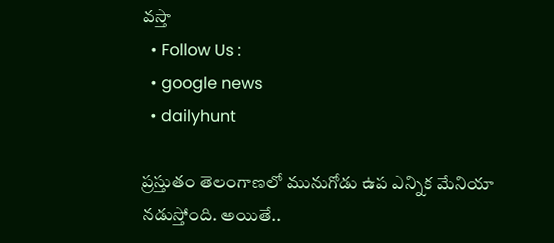వస్తా
  • Follow Us :
  • google news
  • dailyhunt

ప్రస్తుతం తెలంగాణలో మునుగోడు ఉప ఎన్నిక మేనియా నడుస్తోంది. అయితే..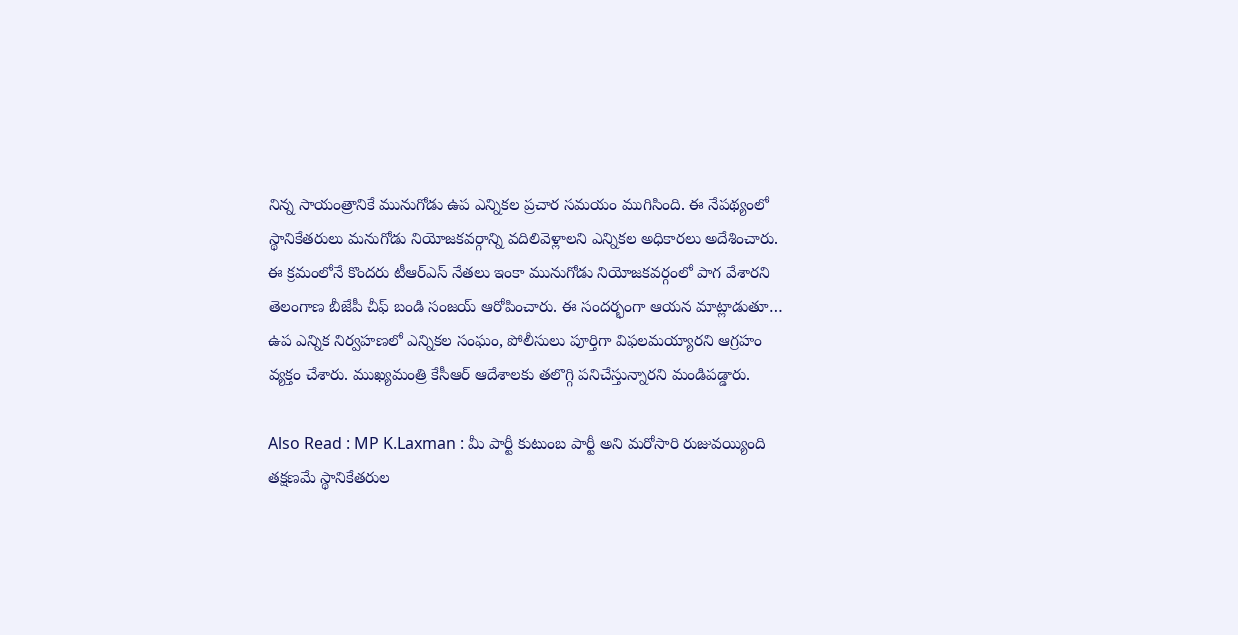నిన్న సాయంత్రానికే మునుగోడు ఉప ఎన్నికల ప్రచార సమయం ముగిసింది. ఈ నేపథ్యంలో స్థానికేతరులు మనుగోడు నియోజకవర్గాన్ని వదిలివెళ్లాలని ఎన్నికల అధికారలు అదేశించారు. ఈ క్రమంలోనే కొందరు టీఆర్‌ఎస్‌ నేతలు ఇంకా మునుగోడు నియోజకవర్గంలో పాగ వేశారని తెలంగాణ బీజేపీ చీఫ్ బండి సంజయ్ ఆరోపించారు. ఈ సందర్భంగా ఆయన మాట్లాడుతూ… ఉప ఎన్నిక నిర్వహణలో ఎన్నికల సంఘం, పోలీసులు పూర్తిగా విఫలమయ్యారని ఆగ్రహం వ్యక్తం చేశారు. ముఖ్యమంత్రి కేసీఆర్ ఆదేశాలకు తలొగ్గి పనిచేస్తున్నారని మండిపడ్డారు.

Also Read : MP K.Laxman : మీ పార్టీ కుటుంబ పార్టీ అని మరోసారి రుజువయ్యింది
తక్షణమే స్థానికేతరుల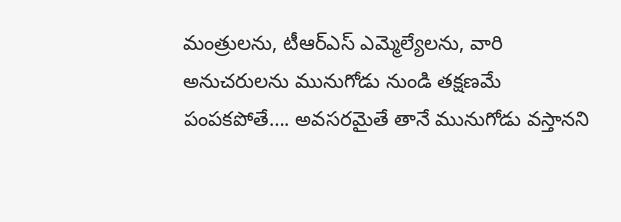మంత్రులను, టీఆర్ఎస్ ఎమ్మెల్యేలను, వారి అనుచరులను మునుగోడు నుండి తక్షణమే పంపకపోతే…. అవసరమైతే తానే మునుగోడు వస్తానని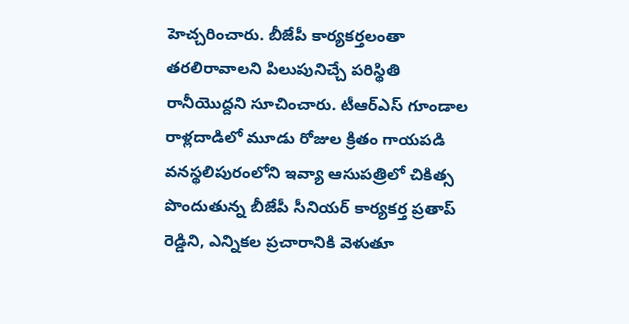హెచ్చరించారు. బీజేపీ కార్యకర్తలంతా తరలిరావాలని పిలుపునిచ్చే పరిస్థితి రానీయొద్దని సూచించారు. టీఆర్ఎస్ గూండాల రాళ్లదాడిలో మూడు రోజుల క్రితం గాయపడి వనస్థలిపురంలోని ఇవ్యా ఆసుపత్రిలో చికిత్స పొందుతున్న బీజేపీ సీనియర్ కార్యకర్త ప్రతాప్ రెడ్డిని, ఎన్నికల ప్రచారానికి వెళుతూ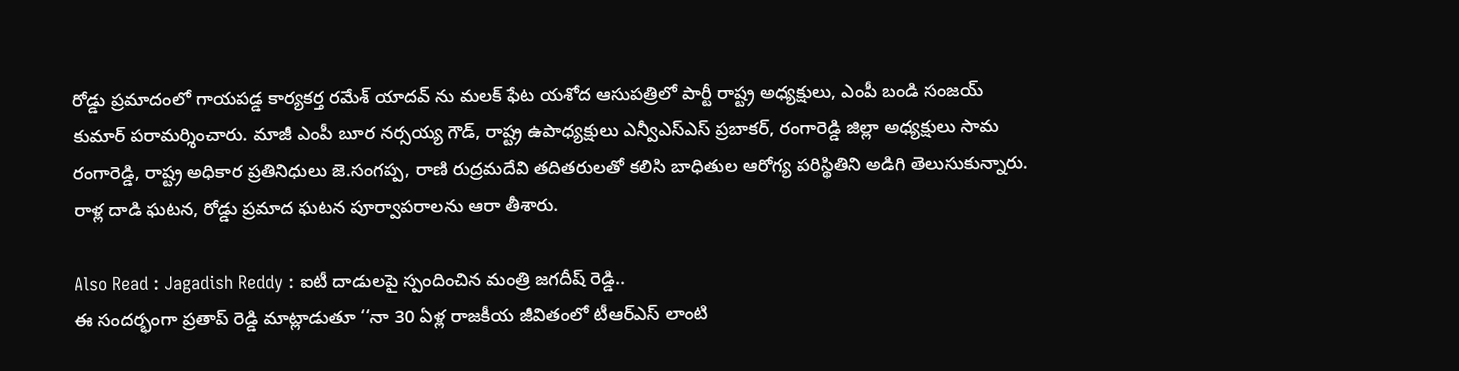రోడ్డు ప్రమాదంలో గాయపడ్డ కార్యకర్త రమేశ్ యాదవ్ ను మలక్ ఫేట యశోద ఆసుపత్రిలో పార్టీ రాష్ట్ర అధ్యక్షులు, ఎంపీ బండి సంజయ్ కుమార్ పరామర్శించారు. మాజీ ఎంపీ బూర నర్సయ్య గౌడ్, రాష్ట్ర ఉపాధ్యక్షులు ఎన్వీఎస్ఎస్ ప్రబాకర్, రంగారెడ్డి జిల్లా అధ్యక్షులు సామ రంగారెడ్డి, రాష్ట్ర అధికార ప్రతినిధులు జె.సంగప్ప, రాణి రుద్రమదేవి తదితరులతో కలిసి బాధితుల ఆరోగ్య పరిస్థితిని అడిగి తెలుసుకున్నారు. రాళ్ల దాడి ఘటన, రోడ్డు ప్రమాద ఘటన పూర్వాపరాలను ఆరా తీశారు.

Also Read : Jagadish Reddy : ఐటీ దాడులపై స్పందించిన మంత్రి జగదీష్‌ రెడ్డి..
ఈ సందర్భంగా ప్రతాప్ రెడ్డి మాట్లాడుతూ ‘‘నా 30 ఏళ్ల రాజకీయ జీవితంలో టీఆర్ఎస్ లాంటి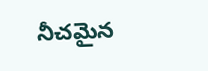నీచమైన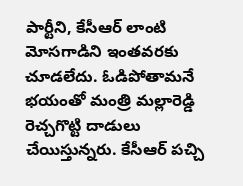పార్టీని, కేసీఆర్ లాంటి మోసగాడిని ఇంతవరకు చూడలేదు. ఓడిపోతామనే భయంతో మంత్రి మల్లారెడ్డి రెచ్చగొట్టి దాడులు చేయిస్తున్నరు. కేసీఆర్ పచ్చి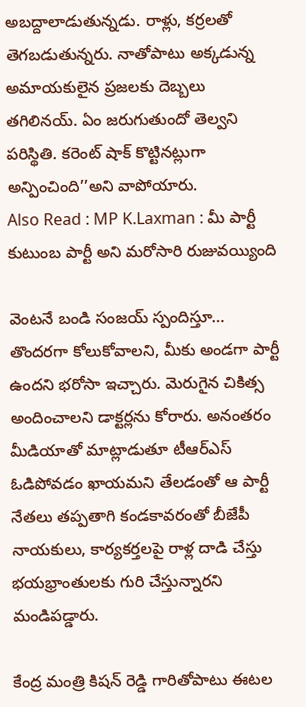అబద్దాలాడుతున్నడు. రాళ్లు, కర్రలతో తెగబడుతున్నరు. నాతోపాటు అక్కడున్న అమాయకులైన ప్రజలకు దెబ్బలు తగిలినయ్. ఏం జరుగుతుందో తెల్వని పరిస్థితి. కరెంట్ షాక్ కొట్టినట్లుగా అన్పించింది’’అని వాపోయారు.
Also Read : MP K.Laxman : మీ పార్టీ కుటుంబ పార్టీ అని మరోసారి రుజువయ్యింది

వెంటనే బండి సంజయ్ స్పందిస్తూ… తొందరగా కోలుకోవాలని, మీకు అండగా పార్టీ ఉందని భరోసా ఇచ్చారు. మెరుగైన చికిత్స అందించాలని డాక్టర్లను కోరారు. అనంతరం మీడియాతో మాట్లాడుతూ టీఆర్ఎస్ ఓడిపోవడం ఖాయమని తేలడంతో ఆ పార్టీ నేతలు తప్పతాగి కండకావరంతో బీజేపీ నాయకులు, కార్యకర్తలపై రాళ్ల దాడి చేస్తు భయభ్రాంతులకు గురి చేస్తున్నారని మండిపడ్డారు.

కేంద్ర మంత్రి కిషన్ రెడ్డి గారితోపాటు ఈటల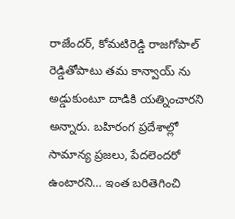రాజేందర్, కోమటిరెడ్డి రాజగోపాల్ రెడ్డితోపాటు తమ కాన్వాయ్ ను అడ్డుకుంటూ దాడికి యత్నించారని అన్నారు. బహిరంగ ప్రదేశాల్లో సామాన్య ప్రజలు, పేదలెందరో ఉంటారని… ఇంత బరితెగించి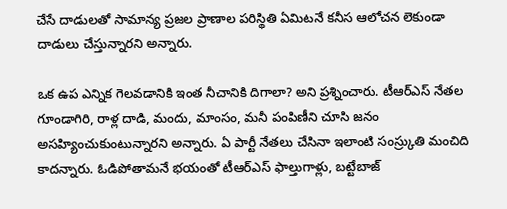చేసే దాడులతో సామాన్య ప్రజల ప్రాణాల పరిస్థితి ఏమిటనే కనీస ఆలోచన లెకుండా దాడులు చేస్తున్నారని అన్నారు.

ఒక ఉప ఎన్నిక గెలవడానికి ఇంత నీచానికి దిగాలా? అని ప్రశ్నించారు. టీఆర్ఎస్ నేతల గూండాగిరి, రాళ్ల దాడి, మందు, మాంసం, మనీ పంపిణీని చూసి జనం అసహ్యించుకుంటున్నారని అన్నారు. ఏ పార్టీ నేతలు చేసినా ఇలాంటి సంస్ర్కుతి మంచిది కాదన్నారు. ఓడిపోతామనే భయంతో టీఆర్ఎస్ ఫాల్తుగాళ్లు, బట్టేబాజ్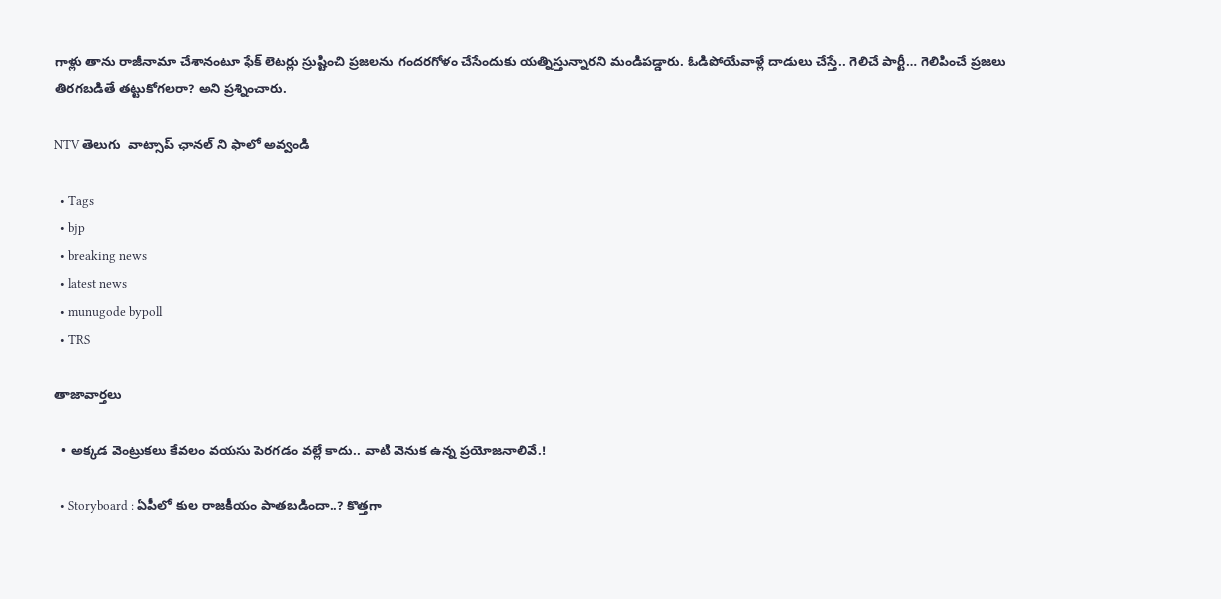గాళ్లు తాను రాజీనామా చేశానంటూ ఫేక్ లెటర్లు స్రుష్టించి ప్రజలను గందరగోళం చేసేందుకు యత్నిస్తున్నారని మండిపడ్డారు. ఓడిపోయేవాళ్లే దాడులు చేస్తే.. గెలిచే పార్టీ… గెలిపించే ప్రజలు తిరగబడితే తట్టుకోగలరా? అని ప్రశ్నించారు.

NTV తెలుగు  వాట్సాప్ ఛానల్ ని ఫాలో అవ్వండి

  • Tags
  • bjp
  • breaking news
  • latest news
  • munugode bypoll
  • TRS

తాజావార్తలు

  • అక్కడ వెంట్రుకలు కేవలం వయసు పెరగడం వల్లే కాదు.. వాటి వెనుక ఉన్న ప్రయోజనాలివే.!

  • Storyboard : ఏపీలో కుల రాజకీయం పాతబడిందా..? కొత్తగా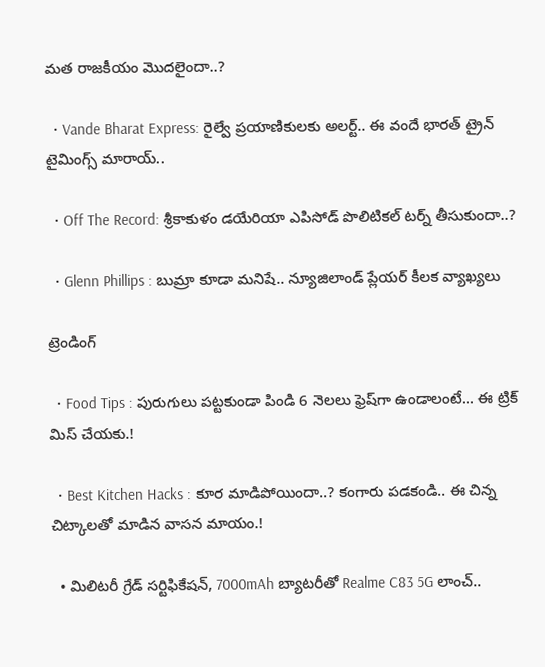మత రాజకీయం మొదలైందా..?

  • Vande Bharat Express: రైల్వే ప్రయాణికులకు అలర్ట్.. ఈ వందే భారత్ ట్రైన్ టైమింగ్స్‌ మారాయ్..

  • Off The Record: శ్రీకాకుళం డయేరియా ఎపిసోడ్ పొలిటికల్ టర్న్ తీసుకుందా..?

  • Glenn Phillips : బుమ్రా కూడా మనిషే.. న్యూజిలాండ్ ప్లేయర్ కీలక వ్యాఖ్యలు

ట్రెండింగ్‌

  • Food Tips : పురుగులు పట్టకుండా పిండి 6 నెలలు ఫ్రెష్‌గా ఉండాలంటే… ఈ ట్రిక్ మిస్ చేయకు.!

  • Best Kitchen Hacks : కూర మాడిపోయిందా..? కంగారు పడకండి.. ఈ చిన్న చిట్కాలతో మాడిన వాసన మాయం.!

  • మిలిటరీ గ్రేడ్ సర్టిఫికేషన్, 7000mAh బ్యాటరీతో Realme C83 5G లాంచ్..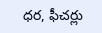ధర, ఫీచర్లు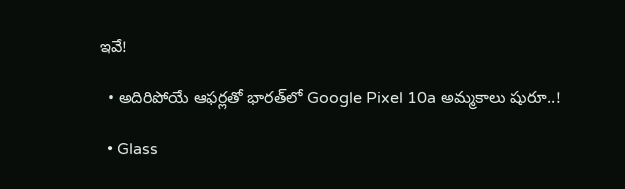ఇవే!

  • అదిరిపోయే ఆఫర్లతో భారత్‌లో Google Pixel 10a అమ్మకాలు షురూ..!

  • Glass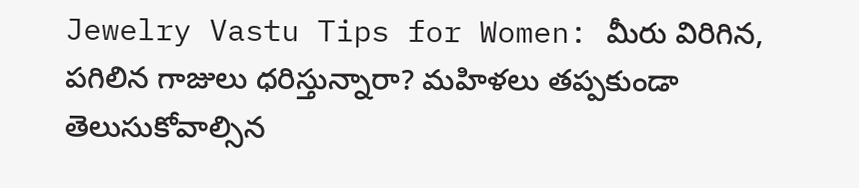Jewelry Vastu Tips for Women: మీరు విరిగిన, పగిలిన గాజులు ధరిస్తున్నారా? మహిళలు తప్పకుండా తెలుసుకోవాల్సిన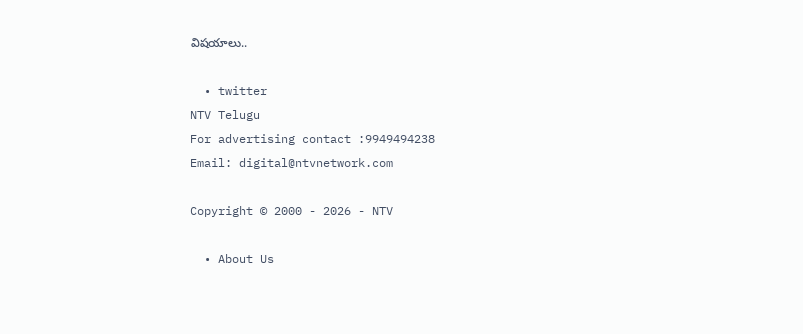విషయాలు..

  • twitter
NTV Telugu
For advertising contact :9949494238
Email: digital@ntvnetwork.com

Copyright © 2000 - 2026 - NTV

  • About Us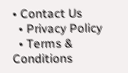• Contact Us
  • Privacy Policy
  • Terms & Conditions